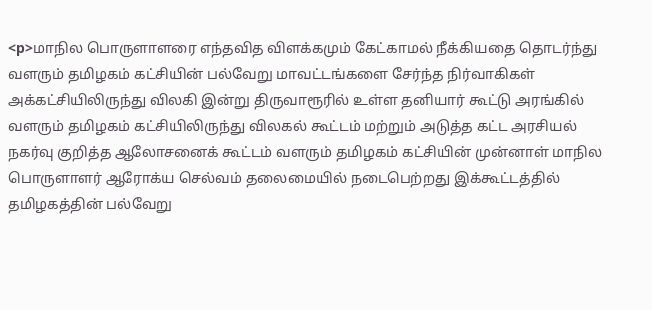<p>மாநில பொருளாளரை எந்தவித விளக்கமும் கேட்காமல் நீக்கியதை தொடர்ந்து வளரும் தமிழகம் கட்சியின் பல்வேறு மாவட்டங்களை சேர்ந்த நிர்வாகிகள் அக்கட்சியிலிருந்து விலகி இன்று திருவாரூரில் உள்ள தனியார் கூட்டு அரங்கில் வளரும் தமிழகம் கட்சியிலிருந்து விலகல் கூட்டம் மற்றும் அடுத்த கட்ட அரசியல் நகர்வு குறித்த ஆலோசனைக் கூட்டம் வளரும் தமிழகம் கட்சியின் முன்னாள் மாநில பொருளாளர் ஆரோக்ய செல்வம் தலைமையில் நடைபெற்றது இக்கூட்டத்தில் தமிழகத்தின் பல்வேறு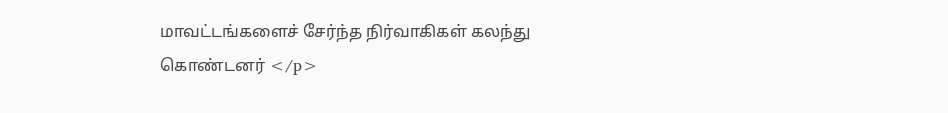மாவட்டங்களைச் சேர்ந்த நிர்வாகிகள் கலந்து கொண்டனர் </p>